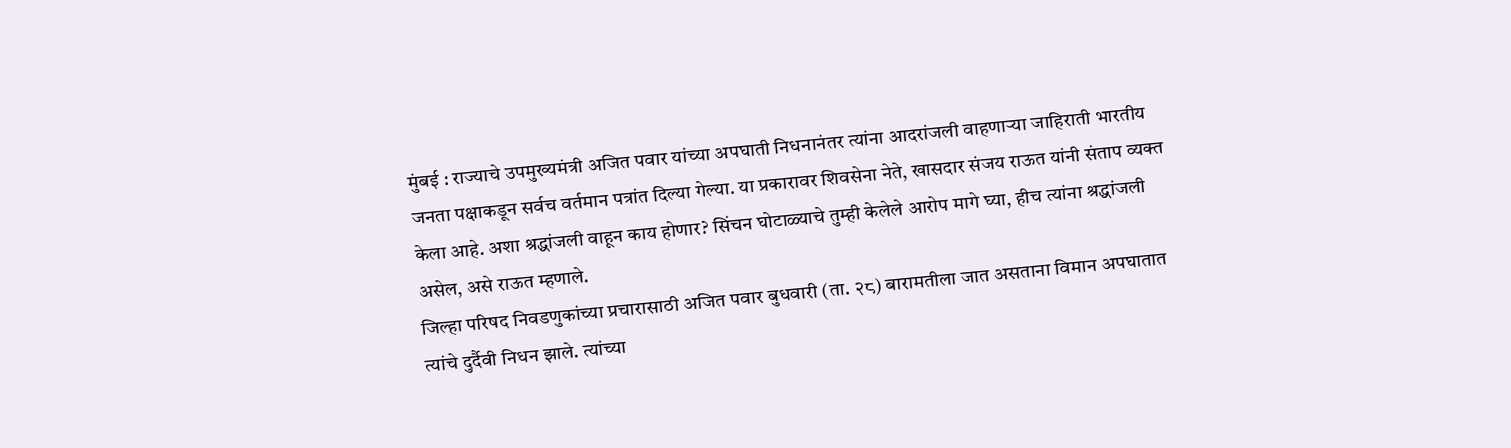मुंबई : राज्याचे उपमुख्यमंत्री अजित पवार यांच्या अपघाती निधनानंतर त्यांना आदरांजली वाहणाऱ्या जाहिराती भारतीय जनता पक्षाकडून सर्वच वर्तमान पत्रांत दिल्या गेल्या. या प्रकारावर शिवसेना नेते, खासदार संजय राऊत यांनी संताप व्यक्त केला आहे. अशा श्रद्धांजली वाहून काय होणार? सिंचन घोटाळ्याचे तुम्ही केलेले आरोप मागे घ्या, हीच त्यांना श्रद्धांजली असेल, असे राऊत म्हणाले.
जिल्हा परिषद निवडणुकांच्या प्रचारासाठी अजित पवार बुधवारी (ता. २८) बारामतीला जात असताना विमान अपघातात त्यांचे दुर्दैवी निधन झाले. त्यांच्या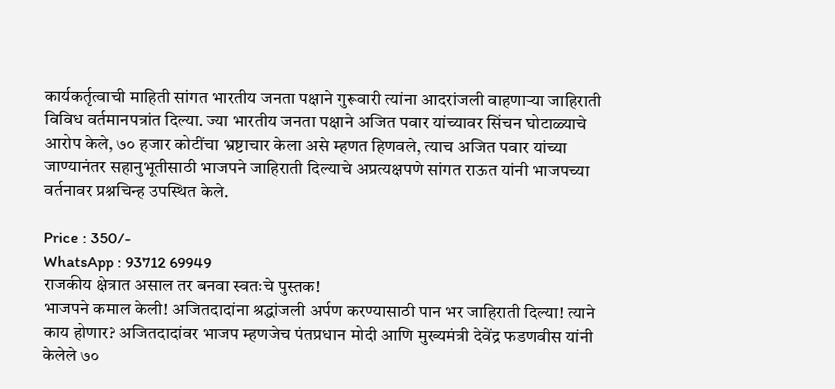कार्यकर्तृत्वाची माहिती सांगत भारतीय जनता पक्षाने गुरूवारी त्यांना आदरांजली वाहणाऱ्या जाहिराती विविध वर्तमानपत्रांत दिल्या. ज्या भारतीय जनता पक्षाने अजित पवार यांच्यावर सिंचन घोटाळ्याचे आरोप केले, ७० हजार कोटींचा भ्रष्टाचार केला असे म्हणत हिणवले, त्याच अजित पवार यांच्या जाण्यानंतर सहानुभूतीसाठी भाजपने जाहिराती दिल्याचे अप्रत्यक्षपणे सांगत राऊत यांनी भाजपच्या वर्तनावर प्रश्नचिन्ह उपस्थित केले.

Price : 350/-
WhatsApp : 93712 69949
राजकीय क्षेत्रात असाल तर बनवा स्वतःचे पुस्तक!
भाजपने कमाल केली! अजितदादांना श्रद्धांजली अर्पण करण्यासाठी पान भर जाहिराती दिल्या! त्याने काय होणार? अजितदादांवर भाजप म्हणजेच पंतप्रधान मोदी आणि मुख्यमंत्री देवेंद्र फडणवीस यांनी केलेले ७०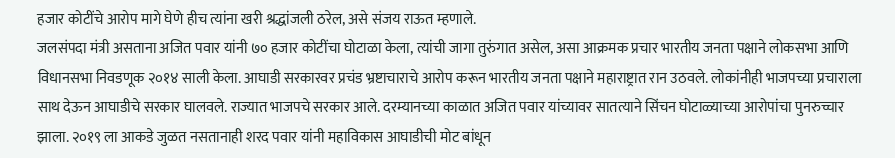हजार कोटींचे आरोप मागे घेणे हीच त्यांना खरी श्रद्धांजली ठरेल, असे संजय राऊत म्हणाले.
जलसंपदा मंत्री असताना अजित पवार यांनी ७० हजार कोटींचा घोटाळा केला, त्यांची जागा तुरुंगात असेल, असा आक्रमक प्रचार भारतीय जनता पक्षाने लोकसभा आणि विधानसभा निवडणूक २०१४ साली केला. आघाडी सरकारवर प्रचंड भ्रष्टाचाराचे आरोप करून भारतीय जनता पक्षाने महाराष्ट्रात रान उठवले. लोकांनीही भाजपच्या प्रचाराला साथ देऊन आघाडीचे सरकार घालवले. राज्यात भाजपचे सरकार आले. दरम्यानच्या काळात अजित पवार यांच्यावर सातत्याने सिंचन घोटाळ्याच्या आरोपांचा पुनरुच्चार झाला. २०१९ ला आकडे जुळत नसतानाही शरद पवार यांनी महाविकास आघाडीची मोट बांधून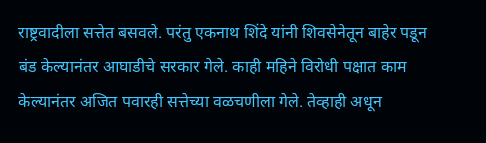राष्ट्रवादीला सत्तेत बसवले. परंतु एकनाथ शिंदे यांनी शिवसेनेतून बाहेर पडून बंड केल्यानंतर आघाडीचे सरकार गेले. काही महिने विरोधी पक्षात काम केल्यानंतर अजित पवारही सत्तेच्या वळचणीला गेले. तेव्हाही अधून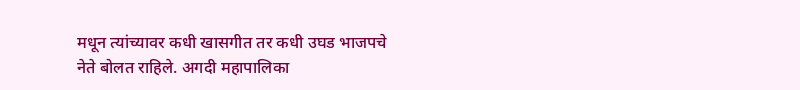मधून त्यांच्यावर कधी खासगीत तर कधी उघड भाजपचे नेते बोलत राहिले. अगदी महापालिका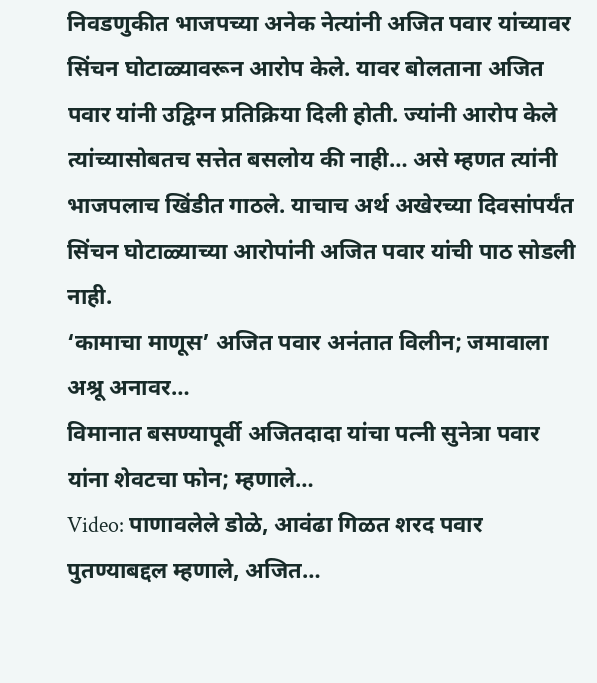निवडणुकीत भाजपच्या अनेक नेत्यांनी अजित पवार यांच्यावर सिंचन घोटाळ्यावरून आरोप केले. यावर बोलताना अजित पवार यांनी उद्विग्न प्रतिक्रिया दिली होती. ज्यांनी आरोप केले त्यांच्यासोबतच सत्तेत बसलोय की नाही… असे म्हणत त्यांनी भाजपलाच खिंडीत गाठले. याचाच अर्थ अखेरच्या दिवसांपर्यंत सिंचन घोटाळ्याच्या आरोपांनी अजित पवार यांची पाठ सोडली नाही.
‘कामाचा माणूस’ अजित पवार अनंतात विलीन; जमावाला अश्रू अनावर…
विमानात बसण्यापूर्वी अजितदादा यांचा पत्नी सुनेत्रा पवार यांना शेवटचा फोन; म्हणाले…
Video: पाणावलेले डोळे, आवंढा गिळत शरद पवार पुतण्याबद्दल म्हणाले, अजित…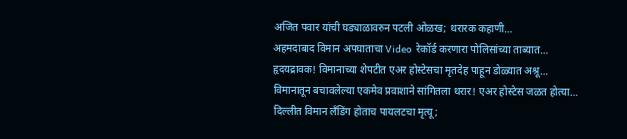अजित पवार यांची घड्याळावरुन पटली ओळख; थरारक कहाणी…
अहमदाबाद विमान अपघाताचा Video रेकॉर्ड करणारा पोलिसांच्या ताब्यात…
हृदयद्रावक! विमानाच्या शेपटीत एअर होस्टेसचा मृतदेह पाहून डोळ्यात अश्रू…
विमानातून बचावलेल्या एकमेव प्रवाशाने सांगितला थरार! एअर होस्टेस जळत होत्या…
दिल्लीत विमान लँडिंग होताच पायलटचा मृत्यू;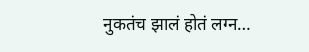नुकतंच झालं होतं लग्न…